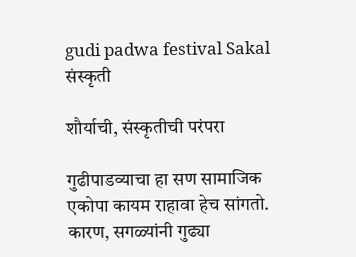gudi padwa festival Sakal
संस्कृती

शौर्याची, संस्कृतीची परंपरा

गुढीपाडव्याचा हा सण सामाजिक एकोपा कायम राहावा हेच सांगतो. कारण, सगळ्यांनी गुढ्या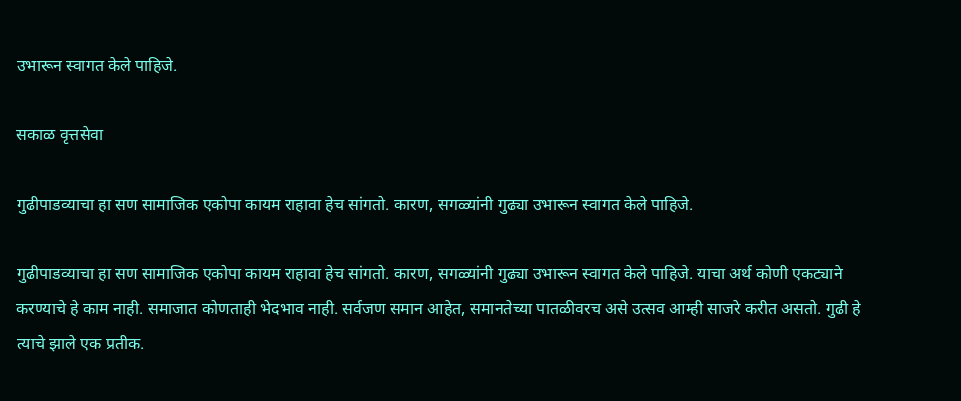उभारून स्वागत केले पाहिजे.

सकाळ वृत्तसेवा

गुढीपाडव्याचा हा सण सामाजिक एकोपा कायम राहावा हेच सांगतो. कारण, सगळ्यांनी गुढ्या उभारून स्वागत केले पाहिजे.

गुढीपाडव्याचा हा सण सामाजिक एकोपा कायम राहावा हेच सांगतो. कारण, सगळ्यांनी गुढ्या उभारून स्वागत केले पाहिजे. याचा अर्थ कोणी एकट्याने करण्याचे हे काम नाही. समाजात कोणताही भेदभाव नाही. सर्वजण समान आहेत, समानतेच्या पातळीवरच असे उत्सव आम्ही साजरे करीत असतो. गुढी हे त्याचे झाले एक प्रतीक.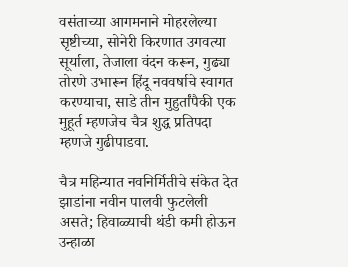वसंताच्या आगमनाने मोहरलेल्या सृष्टीच्या, सोनेरी किरणात उगवत्या सूर्याला, तेजाला वंदन करून, गुढ्या तोरणे उभारून हिंदू नववर्षाचे स्वागत करण्याचा, साडे तीन मुहुर्तांपैकी एक मुहूर्त म्हणजेच चैत्र शुद्ध प्रतिपदा म्हणजे गुढीपाडवा.

चैत्र महिन्यात नवनिर्मितीचे संकेत देत झाडांना नवीन पालवी फुटलेली असते; हिवाळ्याची थंडी कमी होऊन उन्हाळा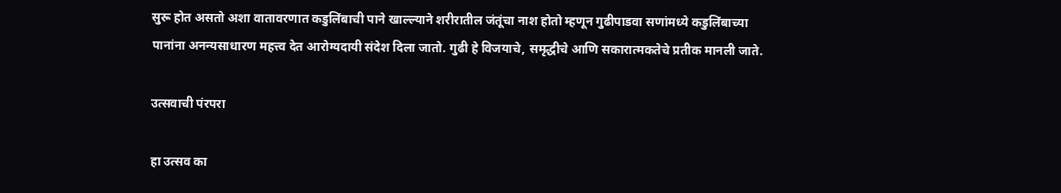सुरू होत असतो अशा वातावरणात कडुलिंबाची पाने खाल्ल्याने शरीरातील जंतूंचा नाश होतो म्हणून गुढीपाडवा सणांमध्ये कडुलिंबाच्या पानांना अनन्यसाधारण महत्त्व देत आरोग्यदायी संदेश दिला जातो. गुढी हे विजयाचे, समृद्धीचे आणि सकारात्मकतेचे प्रतीक मानली जाते.

उत्सवाची पंरपरा

हा उत्सव का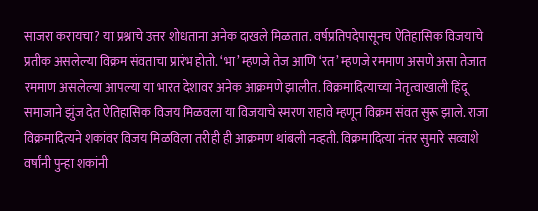साजरा करायचा? या प्रश्नाचे उत्तर शोधताना अनेक दाखले मिळतात. वर्षप्रतिपदेपासूनच ऐतिहासिक विजयाचे प्रतीक असलेल्या विक्रम संवताचा प्रारंभ होतो. ‘भा’ म्हणजे तेज आणि ‘रत’ म्हणजे रममाण असणे असा तेजात रममाण असलेल्या आपल्या या भारत देशावर अनेक आक्रमणे झालीत. विक्रमादित्याच्या नेतृत्वाखाली हिंदू समाजाने झुंज देत ऐतिहासिक विजय मिळवला या विजयाचे स्मरण राहावे म्हणून विक्रम संवत सुरू झाले. राजा विक्रमादित्यने शकांवर विजय मिळविला तरीही ही आक्रमण थांबली नव्हती. विक्रमादित्या नंतर सुमारे सव्वाशे वर्षांनी पुन्हा शकांनी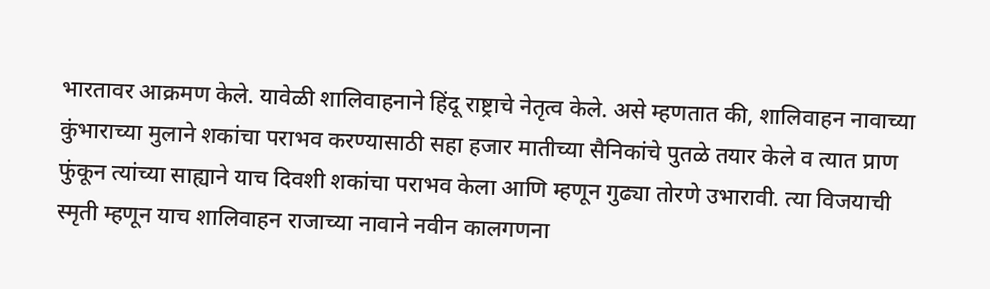भारतावर आक्रमण केले. यावेळी शालिवाहनाने हिंदू राष्ट्राचे नेतृत्व केले. असे म्हणतात की, शालिवाहन नावाच्या कुंभाराच्या मुलाने शकांचा पराभव करण्यासाठी सहा हजार मातीच्या सैनिकांचे पुतळे तयार केले व त्यात प्राण फुंकून त्यांच्या साह्याने याच दिवशी शकांचा पराभव केला आणि म्हणून गुढ्या तोरणे उभारावी. त्या विजयाची स्मृती म्हणून याच शालिवाहन राजाच्या नावाने नवीन कालगणना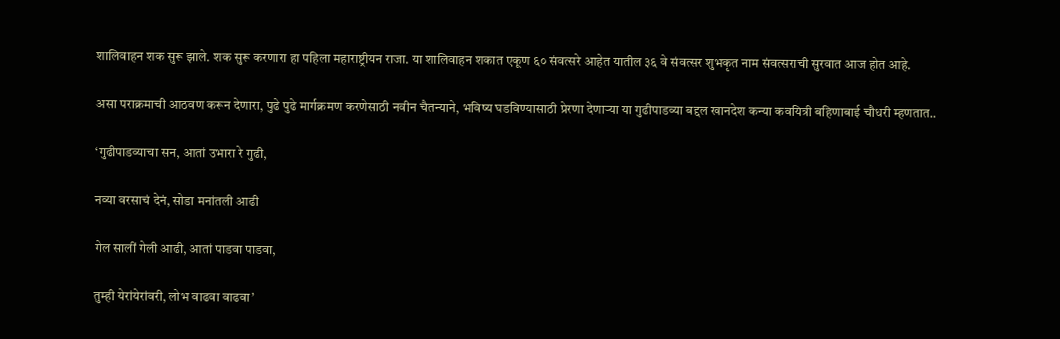शालिवाहन शक सुरू झाले. शक सुरू करणारा हा पहिला महाराष्ट्रीयन राजा. या शालिवाहन शकात एकूण ६० संवत्सरे आहेत यातील ३६ वे संवत्सर शुभकृत नाम संवत्सराची सुरवात आज होत आहे.

असा पराक्रमाची आठवण करून देणारा, पुढे पुढे मार्गक्रमण करणेसाठी नवीन चैतन्याने, भविष्य घडविण्यासाठी प्रेरणा देणाऱ्या या गुढीपाडव्या बद्दल खानदेश कन्या कवयित्री बहिणाबाई चौधरी म्हणतात..

‘गुढीपाडव्याचा सन, आतां उभारा रे गुढी,

नव्या वरसाचं देनं, सोडा मनांतली आढी

गेल सालीं गेली आढी, आतां पाडवा पाडवा,

तुम्ही येरांयेरांवरी, लोभ वाढवा वाढवा’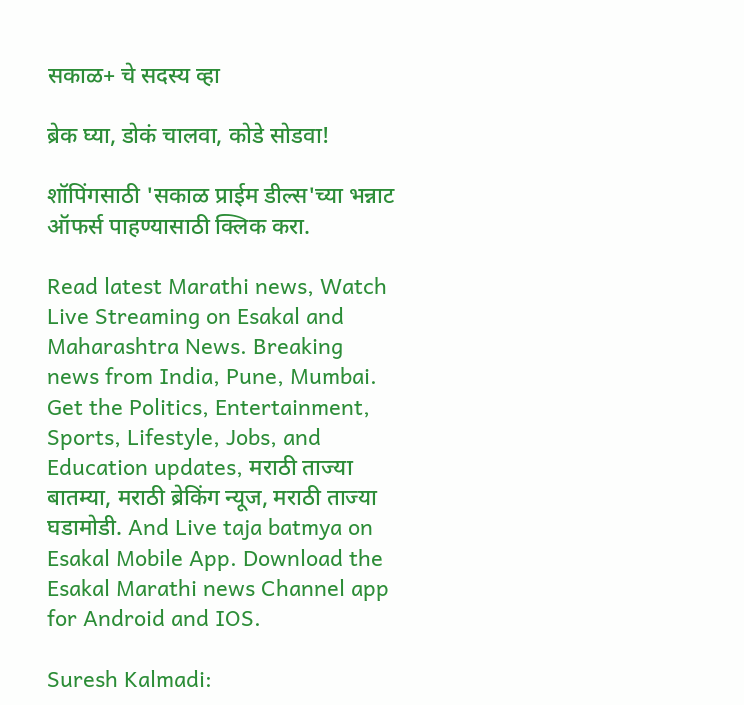सकाळ+ चे सदस्य व्हा

ब्रेक घ्या, डोकं चालवा, कोडे सोडवा!

शॉपिंगसाठी 'सकाळ प्राईम डील्स'च्या भन्नाट ऑफर्स पाहण्यासाठी क्लिक करा.

Read latest Marathi news, Watch Live Streaming on Esakal and Maharashtra News. Breaking news from India, Pune, Mumbai. Get the Politics, Entertainment, Sports, Lifestyle, Jobs, and Education updates, मराठी ताज्या बातम्या, मराठी ब्रेकिंग न्यूज, मराठी ताज्या घडामोडी. And Live taja batmya on Esakal Mobile App. Download the Esakal Marathi news Channel app for Android and IOS.

Suresh Kalmadi: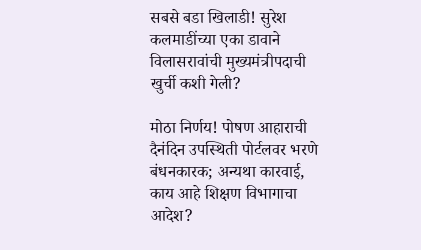सबसे बडा खिलाडी! सुरेश कलमाडींच्या एका डावाने विलासरावांची मुख्यमंत्रीपदाची खुर्ची कशी गेली?

मोठा निर्णय! पोषण आहाराची दैनंदिन उपस्थिती पोर्टलवर भरणे बंधनकारक; अन्यथा कारवाई, काय आहे शिक्षण विभागाचा आदेश?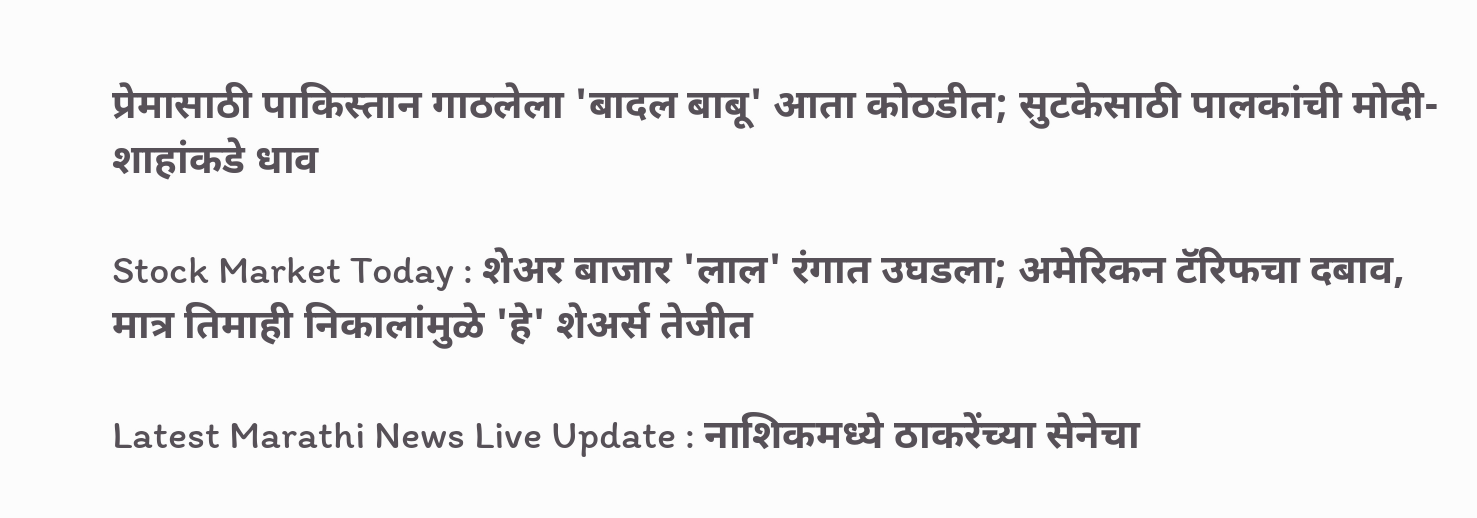प्रेमासाठी पाकिस्तान गाठलेला 'बादल बाबू' आता कोठडीत; सुटकेसाठी पालकांची मोदी-शाहांकडे धाव

Stock Market Today : शेअर बाजार 'लाल' रंगात उघडला; अमेरिकन टॅरिफचा दबाव, मात्र तिमाही निकालांमुळे 'हे' शेअर्स तेजीत

Latest Marathi News Live Update : नाशिकमध्ये ठाकरेंच्या सेनेचा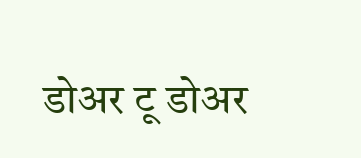डोअर टू डोअर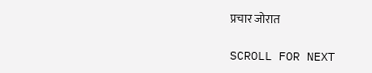प्रचार जोरात

SCROLL FOR NEXT